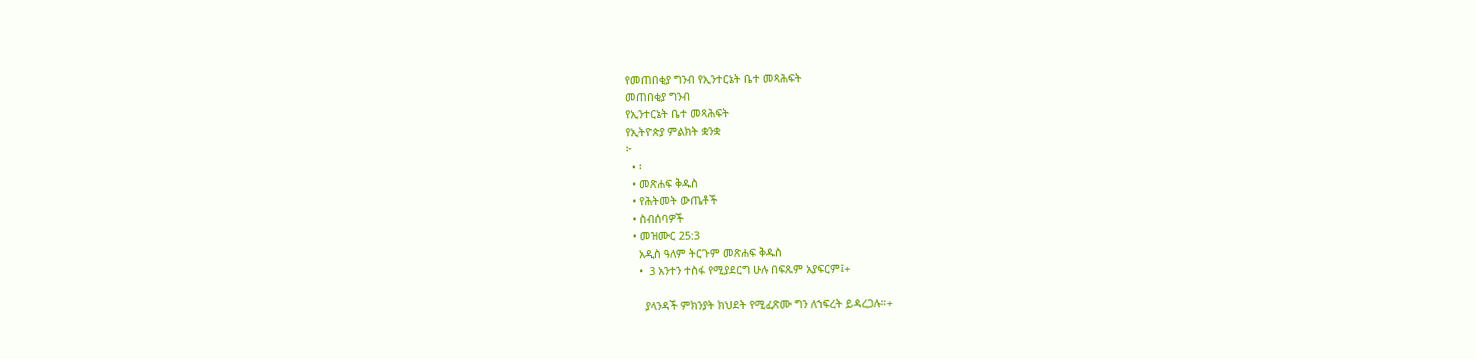የመጠበቂያ ግንብ የኢንተርኔት ቤተ መጻሕፍት
መጠበቂያ ግንብ
የኢንተርኔት ቤተ መጻሕፍት
የኢትዮጵያ ምልክት ቋንቋ
፦
  • ፡
  • መጽሐፍ ቅዱስ
  • የሕትመት ውጤቶች
  • ስብሰባዎች
  • መዝሙር 25:3
    አዲስ ዓለም ትርጉም መጽሐፍ ቅዱስ
    •  3 አንተን ተስፋ የሚያደርግ ሁሉ በፍጹም አያፍርም፤+

      ያላንዳች ምክንያት ክህደት የሚፈጽሙ ግን ለኀፍረት ይዳረጋሉ።+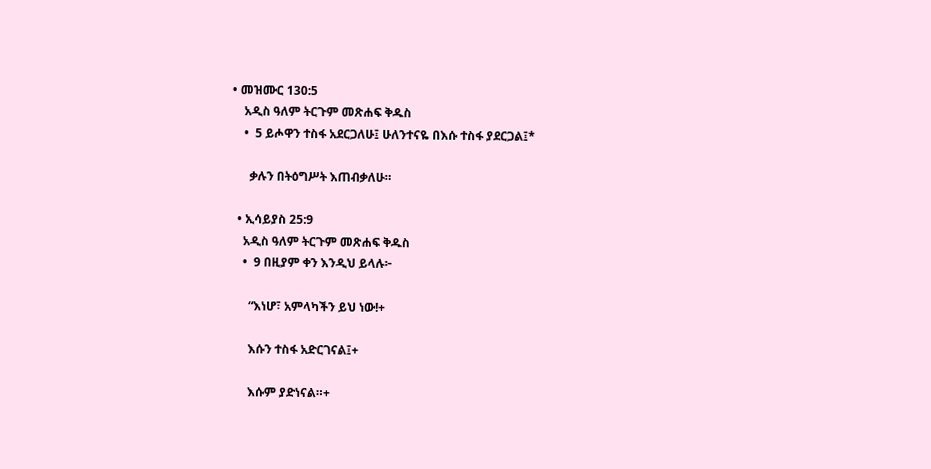• መዝሙር 130:5
    አዲስ ዓለም ትርጉም መጽሐፍ ቅዱስ
    •  5 ይሖዋን ተስፋ አደርጋለሁ፤ ሁለንተናዬ በእሱ ተስፋ ያደርጋል፤*

      ቃሉን በትዕግሥት እጠብቃለሁ።

  • ኢሳይያስ 25:9
    አዲስ ዓለም ትርጉም መጽሐፍ ቅዱስ
    •  9 በዚያም ቀን እንዲህ ይላሉ፦

      “እነሆ፣ አምላካችን ይህ ነው!+

      እሱን ተስፋ አድርገናል፤+

      እሱም ያድነናል።+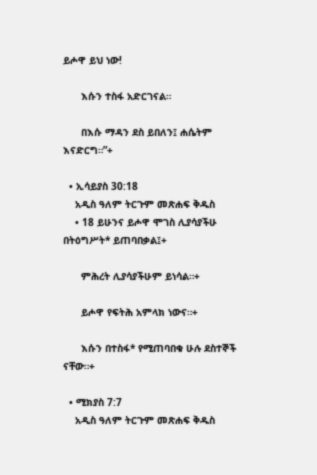ይሖዋ ይህ ነው!

      እሱን ተስፋ አድርገናል።

      በእሱ ማዳን ደስ ይበለን፤ ሐሴትም እናድርግ።”+

  • ኢሳይያስ 30:18
    አዲስ ዓለም ትርጉም መጽሐፍ ቅዱስ
    • 18 ይሁንና ይሖዋ ሞገስ ሊያሳያችሁ በትዕግሥት* ይጠባበቃል፤+

      ምሕረት ሊያሳያችሁም ይነሳል።+

      ይሖዋ የፍትሕ አምላክ ነውና።+

      እሱን በተስፋ* የሚጠባበቁ ሁሉ ደስተኞች ናቸው።+

  • ሚክያስ 7:7
    አዲስ ዓለም ትርጉም መጽሐፍ ቅዱስ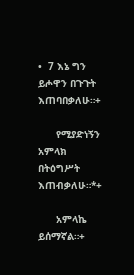•  7 እኔ ግን ይሖዋን በጉጉት እጠባበቃለሁ።+

      የሚያድነኝን አምላክ በትዕግሥት እጠብቃለሁ።*+

      አምላኬ ይሰማኛል።+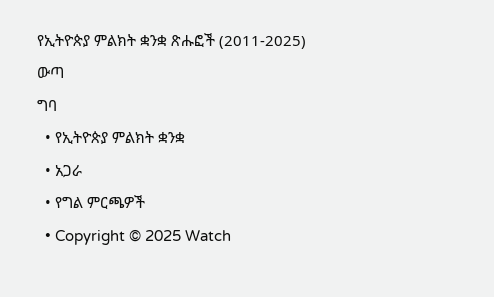የኢትዮጵያ ምልክት ቋንቋ ጽሑፎች (2011-2025)
ውጣ
ግባ
  • የኢትዮጵያ ምልክት ቋንቋ
  • አጋራ
  • የግል ምርጫዎች
  • Copyright © 2025 Watch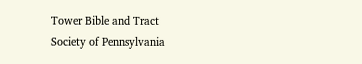Tower Bible and Tract Society of Pennsylvania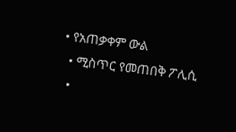• የአጠቃቀም ውል
  • ሚስጥር የመጠበቅ ፖሊሲ
  •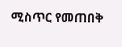ሚስጥር የመጠበቅ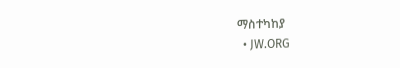ማስተካከያ
  • JW.ORG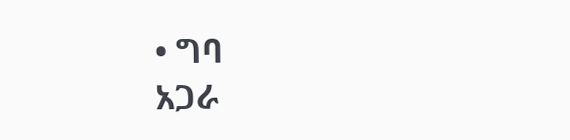• ግባ
አጋራ